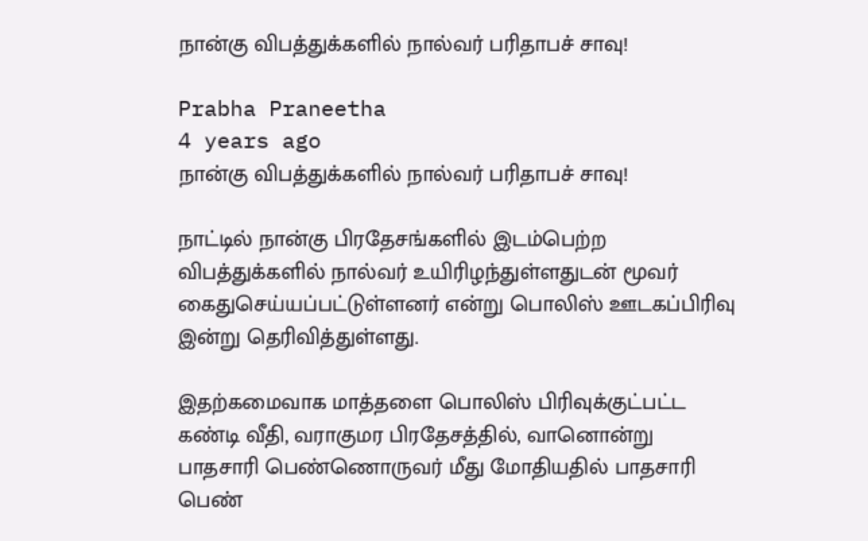நான்கு விபத்துக்களில் நால்வர் பரிதாபச் சாவு!

Prabha Praneetha
4 years ago
நான்கு விபத்துக்களில் நால்வர் பரிதாபச் சாவு!

நாட்டில் நான்கு பிரதேசங்களில் இடம்பெற்ற விபத்துக்களில் நால்வர் உயிரிழந்துள்ளதுடன் மூவர் கைதுசெய்யப்பட்டுள்ளனர் என்று பொலிஸ் ஊடகப்பிரிவு இன்று தெரிவித்துள்ளது.

இதற்கமைவாக மாத்தளை பொலிஸ் பிரிவுக்குட்பட்ட கண்டி வீதி, வராகுமர பிரதேசத்தில், வானொன்று பாதசாரி பெண்ணொருவர் மீது மோதியதில் பாதசாரி பெண்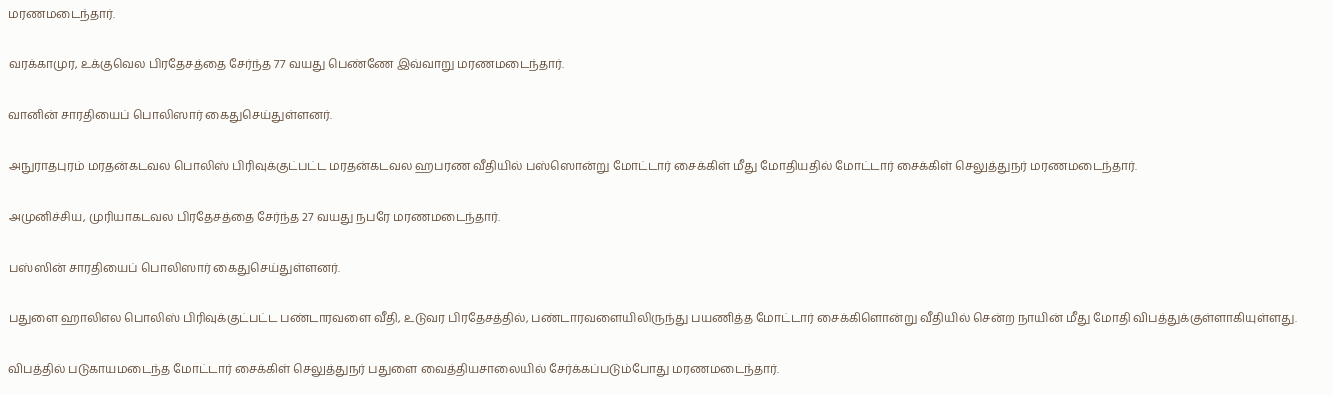மரணமடைந்தார்.

வரக்காமுர, உக்குவெல பிரதேசத்தை சேர்ந்த 77 வயது பெண்ணே இவ்வாறு மரணமடைந்தார்.

வானின் சாரதியைப் பொலிஸார் கைதுசெய்துள்ளனர்.

அநுராதபுரம் மரதன்கடவல பொலிஸ் பிரிவுக்குட்பட்ட மரதன்கடவல ஹபரண வீதியில் பஸ்ஸொன்று மோட்டார் சைக்கிள் மீது மோதியதில் மோட்டார் சைக்கிள் செலுத்துநர் மரணமடைந்தார்.

அமுனிச்சிய, முரியாகடவல பிரதேசத்தை சேர்ந்த 27 வயது நபரே மரணமடைந்தார்.

பஸ்ஸின் சாரதியைப் பொலிஸார் கைதுசெய்துள்ளனர்.

பதுளை ஹாலிஎல பொலிஸ் பிரிவுக்குட்பட்ட பண்டாரவளை வீதி, உடுவர பிரதேசத்தில், பண்டாரவளையிலிருந்து பயணித்த மோட்டார் சைக்கிளொன்று வீதியில் சென்ற நாயின் மீது மோதி விபத்துக்குள்ளாகியுள்ளது.

விபத்தில் படுகாயமடைந்த மோட்டார் சைக்கிள் செலுத்துநர் பதுளை வைத்தியசாலையில் சேர்க்கப்படும்போது மரணமடைந்தார்.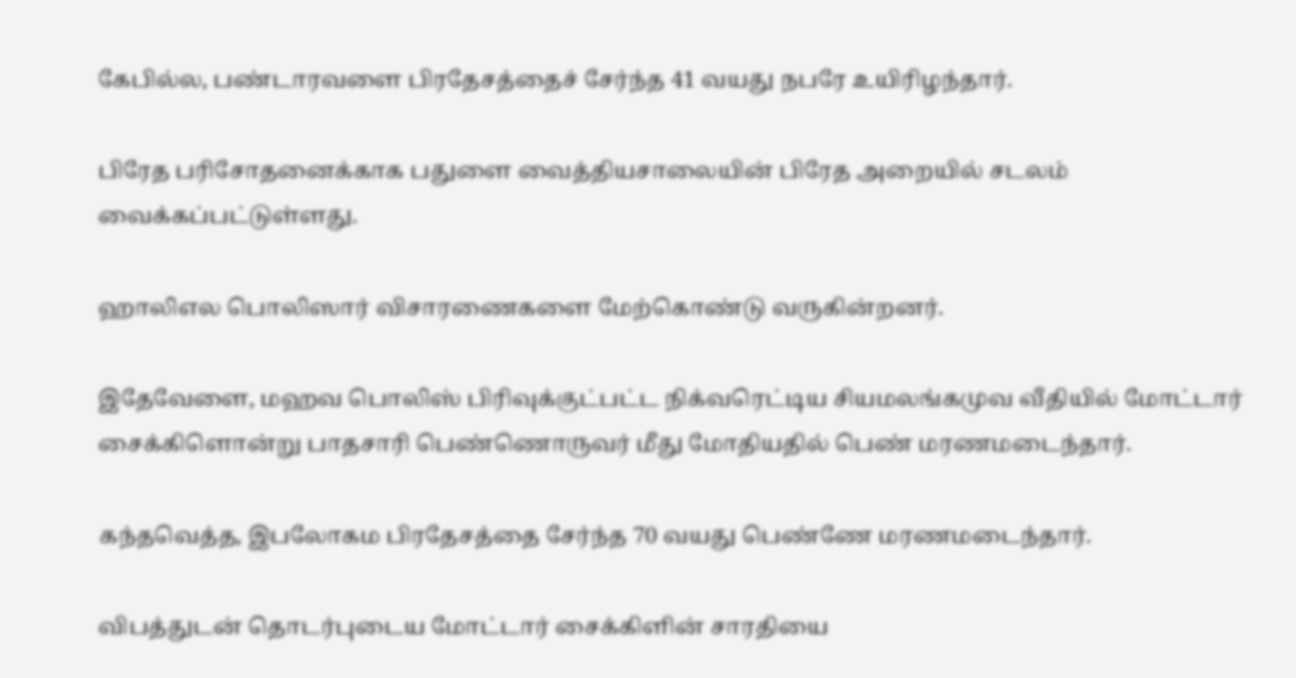கேபில்ல, பண்டாரவளை பிரதேசத்தைச் சேர்ந்த 41 வயது நபரே உயிரிழந்தார்.

பிரேத பரிசோதனைக்காக பதுளை வைத்தியசாலையின் பிரேத அறையில் சடலம் வைக்கப்பட்டுள்ளது.

ஹாலிஎல பொலிஸார் விசாரணைகளை மேற்கொண்டு வருகின்றனர்.

இதேவேளை, மஹவ பொலிஸ் பிரிவுக்குட்பட்ட நிக்வரெட்டிய சியமலங்கமுவ வீதியில் மோட்டார் சைக்கிளொன்று பாதசாரி பெண்ணொருவர் மீது மோதியதில் பெண் மரணமடைந்தார்.

கந்தவெத்த, இபலோகம பிரதேசத்தை சேர்ந்த 70 வயது பெண்ணே மரணமடைந்தார்.

விபத்துடன் தொடர்புடைய மோட்டார் சைக்கிளின் சாரதியை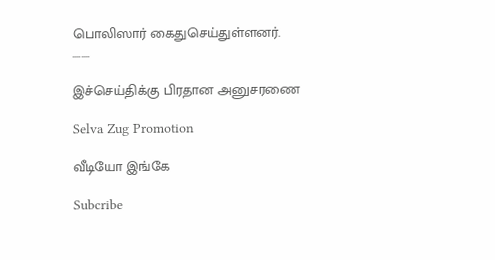பொலிஸார் கைதுசெய்துள்ளனர்.
........

இச்செய்திக்கு பிரதான அனுசரணை

Selva Zug Promotion

வீடியோ இங்கே

Subcribe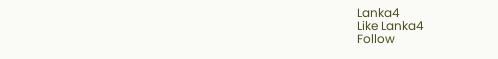Lanka4
Like Lanka4
Follow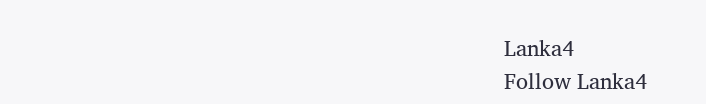Lanka4
Follow Lanka4